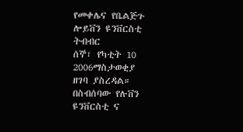የመቀሌና የቤልጅጉ ሎይቨን ዩንቨርስቲ ትብብር
ሰኞ፣ የካቲት 10 2006ማስታወቂያ
ዘገባ ያስረዳል። በስብሰባው የሉቨን ዩንቨርስቲ ና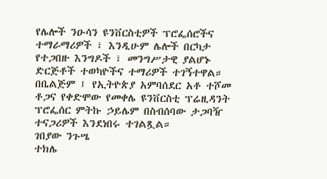የሌሎች ንዑሳን ዩንቨርስቲዎች ፕሮፌሰሮችና ተማራማሪዎች ፣ እንዲሁም ሌሎች በርካታ የተጋበዙ እንግዶች ፣ መንግሥታዊ ያልሆኑ ድርጅቶች ተወካዮችና ተማሪዎች ተገኝተዋል። በቤልጅም ፤ የኢትዮጵያ አምባሰደር አቶ ተሾመ ቶጋና የቀድሞው የመቀሌ ዩንቨርስቲ ፕሬዚዳንት ፕሮፌሰር ምትኩ ኃይሌም በስብሰባው ታጋባዥ ተናጋሪዎች እንደነበሩ ተገልጿል።
ገበያው ንጉሤ
ተክሌ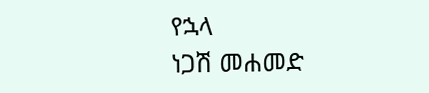የኋላ
ነጋሽ መሐመድ